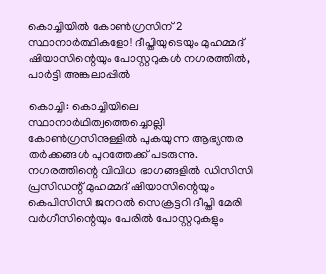കൊച്ചിയിൽ കോൺഗ്രസിന് 2 സ്ഥാനാർത്ഥികളോ! ദീപ്തിയുടെയും മുഹമ്മദ് ഷിയാസിന്റെയും പോസ്റ്ററുകൾ നഗരത്തിൽ, പാർട്ടി അങ്കലാപ്പിൽ

കൊച്ചി: കൊച്ചിയിലെ സ്ഥാനാർഥിത്വത്തെച്ചൊല്ലി കോൺഗ്രസിനുള്ളിൽ പുകയുന്ന ആഭ്യന്തര തർക്കങ്ങൾ പുറത്തേക്ക് പടരുന്നു. നഗരത്തിന്റെ വിവിധ ഭാഗങ്ങളിൽ ഡിസിസി പ്രസിഡന്റ് മുഹമ്മദ് ഷിയാസിന്റെയും കെപിസിസി ജനറൽ സെക്രട്ടറി ദീപ്തി മേരി വർഗീസിന്റെയും പേരിൽ പോസ്റ്ററുകളും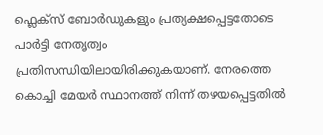ഫ്ലെക്സ് ബോർഡുകളും പ്രത്യക്ഷപ്പെട്ടതോടെ പാർട്ടി നേതൃത്വം പ്രതിസന്ധിയിലായിരിക്കുകയാണ്. നേരത്തെ കൊച്ചി മേയർ സ്ഥാനത്ത് നിന്ന് തഴയപ്പെട്ടതിൽ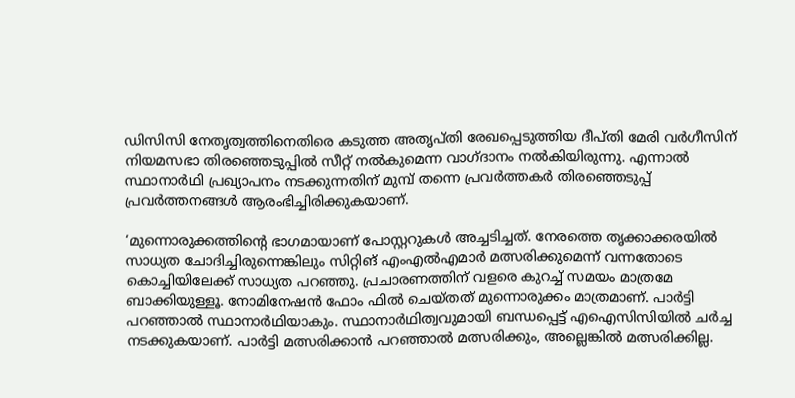ഡിസിസി നേതൃത്വത്തിനെതിരെ കടുത്ത അതൃപ്തി രേഖപ്പെടുത്തിയ ദീപ്തി മേരി വർഗീസിന് നിയമസഭാ തിരഞ്ഞെടുപ്പിൽ സീറ്റ് നൽകുമെന്ന വാഗ്ദാനം നൽകിയിരുന്നു. എന്നാൽ സ്ഥാനാർഥി പ്രഖ്യാപനം നടക്കുന്നതിന് മുമ്പ് തന്നെ പ്രവർത്തകർ തിരഞ്ഞെടുപ്പ് പ്രവർത്തനങ്ങൾ ആരംഭിച്ചിരിക്കുകയാണ്.

‘മുന്നൊരുക്കത്തിന്റെ ഭാഗമായാണ് പോസ്റ്ററുകൾ അച്ചടിച്ചത്. നേരത്തെ തൃക്കാക്കരയിൽ സാധ്യത ചോദിച്ചിരുന്നെങ്കിലും സിറ്റിങ് എംഎൽഎമാർ മത്സരിക്കുമെന്ന് വന്നതോടെ കൊച്ചിയിലേക്ക് സാധ്യത പറഞ്ഞു. പ്രചാരണത്തിന് വളരെ കുറച്ച് സമയം മാത്രമേ ബാക്കിയുള്ളൂ. നോമിനേഷൻ ഫോം ഫിൽ ചെയ്തത് മുന്നൊരുക്കം മാത്രമാണ്. പാർട്ടി പറഞ്ഞാൽ സ്ഥാനാർഥിയാകും. സ്ഥാനാർഥിത്വവുമായി ബന്ധപ്പെട്ട് എഐസിസിയിൽ ചർച്ച നടക്കുകയാണ്. പാർട്ടി മത്സരിക്കാൻ പറഞ്ഞാൽ മത്സരിക്കും, അല്ലെങ്കിൽ മത്സരിക്കില്ല.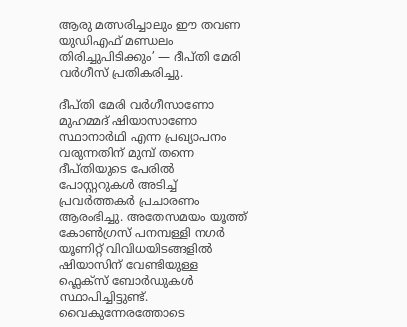ആരു മത്സരിച്ചാലും ഈ തവണ യുഡിഎഫ് മണ്ഡലം തിരിച്ചുപിടിക്കും’ — ദീപ്തി മേരി വർഗീസ് പ്രതികരിച്ചു.

ദീപ്തി മേരി വർഗീസാണോ മുഹമ്മദ് ഷിയാസാണോ സ്ഥാനാർഥി എന്ന പ്രഖ്യാപനം വരുന്നതിന് മുമ്പ് തന്നെ ദീപ്തിയുടെ പേരിൽ പോസ്റ്ററുകൾ അടിച്ച് പ്രവർത്തകർ പ്രചാരണം ആരംഭിച്ചു. അതേസമയം യൂത്ത് കോൺഗ്രസ് പനമ്പള്ളി നഗർ യൂണിറ്റ് വിവിധയിടങ്ങളിൽ ഷിയാസിന് വേണ്ടിയുള്ള ഫ്ലെക്സ് ബോർഡുകൾ സ്ഥാപിച്ചിട്ടുണ്ട്. വൈകുന്നേരത്തോടെ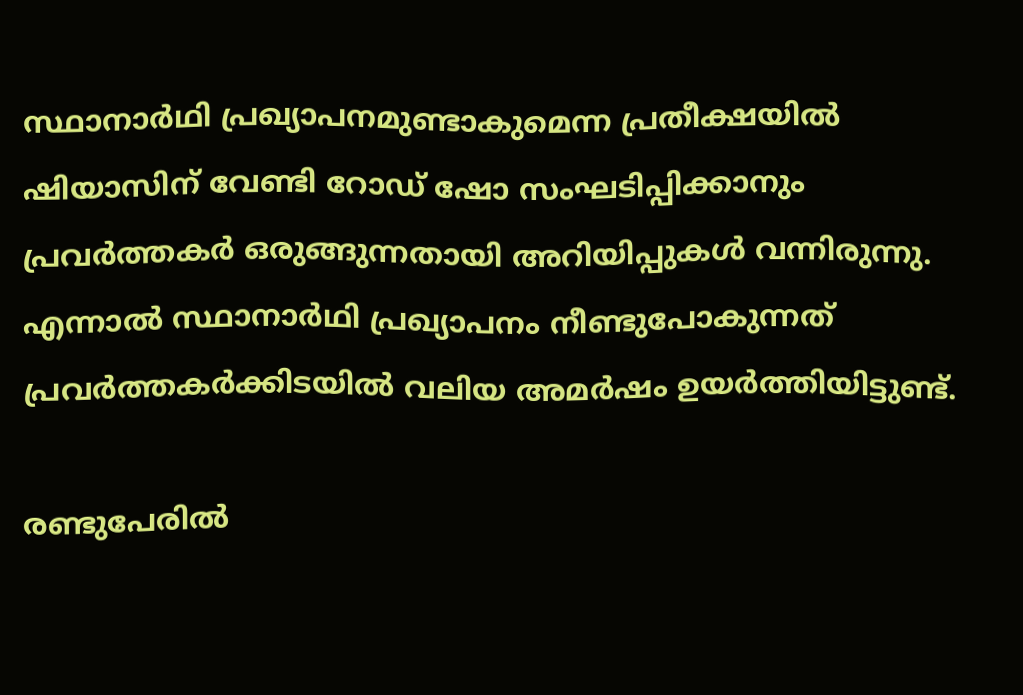സ്ഥാനാർഥി പ്രഖ്യാപനമുണ്ടാകുമെന്ന പ്രതീക്ഷയിൽ ഷിയാസിന് വേണ്ടി റോഡ് ഷോ സംഘടിപ്പിക്കാനും പ്രവർത്തകർ ഒരുങ്ങുന്നതായി അറിയിപ്പുകൾ വന്നിരുന്നു. എന്നാൽ സ്ഥാനാർഥി പ്രഖ്യാപനം നീണ്ടുപോകുന്നത് പ്രവർത്തകർക്കിടയിൽ വലിയ അമർഷം ഉയർത്തിയിട്ടുണ്ട്.

രണ്ടുപേരിൽ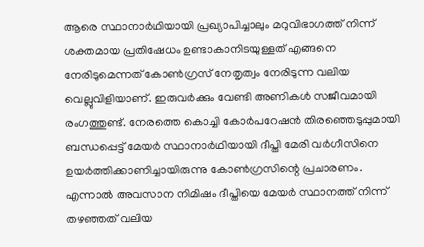ആരെ സ്ഥാനാർഥിയായി പ്രഖ്യാപിച്ചാലും മറുവിഭാഗത്ത് നിന്ന് ശക്തമായ പ്രതിഷേധം ഉണ്ടാകാനിടയുള്ളത് എങ്ങനെ നേരിടുമെന്നത് കോൺഗ്രസ് നേതൃത്വം നേരിടുന്ന വലിയ വെല്ലുവിളിയാണ്. ഇരുവർക്കും വേണ്ടി അണികൾ സജീവമായി രംഗത്തുണ്ട്. നേരത്തെ കൊച്ചി കോർപറേഷൻ തിരഞ്ഞെടുപ്പുമായി ബന്ധപ്പെട്ട് മേയർ സ്ഥാനാർഥിയായി ദീപ്തി മേരി വർഗീസിനെ ഉയർത്തിക്കാണിച്ചായിരുന്നു കോൺഗ്രസിന്റെ പ്രചാരണം. എന്നാൽ അവസാന നിമിഷം ദീപ്തിയെ മേയർ സ്ഥാനത്ത് നിന്ന് തഴഞ്ഞത് വലിയ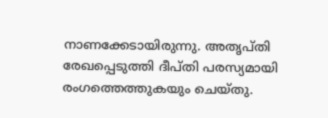നാണക്കേടായിരുന്നു. അതൃപ്തി രേഖപ്പെടുത്തി ദീപ്തി പരസ്യമായി രംഗത്തെത്തുകയും ചെയ്തു.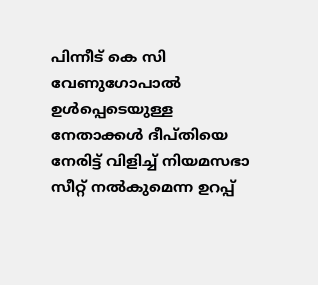പിന്നീട് കെ സി വേണുഗോപാൽ ഉൾപ്പെടെയുള്ള നേതാക്കൾ ദീപ്തിയെ നേരിട്ട് വിളിച്ച് നിയമസഭാ സീറ്റ് നൽകുമെന്ന ഉറപ്പ്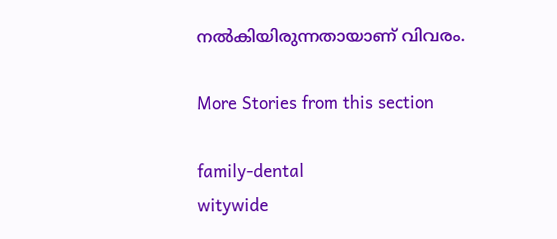നൽകിയിരുന്നതായാണ് വിവരം.

More Stories from this section

family-dental
witywide